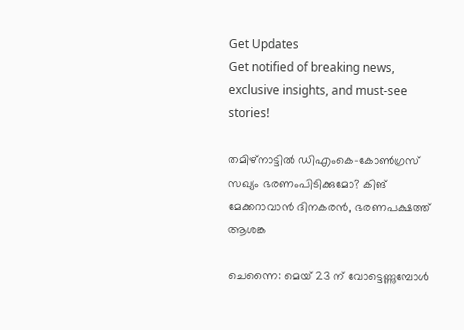Get Updates
Get notified of breaking news, exclusive insights, and must-see stories!

തമിഴ്നാട്ടില്‍ ഡിഎംകെ-കോണ്‍ഗ്രസ് സഖ്യം ഭരണംപിടിക്കുമോ? കിങ് മേക്കറാവാന്‍ ദിനകരന്‍, ഭരണപക്ഷത്ത് ആശങ്ക

ചെന്നൈ: മെയ് 23 ന് വോട്ടെണ്ണുമ്പോള്‍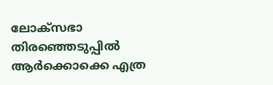ലോക്സഭാ തിരഞ്ഞെടുപ്പില്‍ ആര്‍ക്കൊക്കെ എത്ര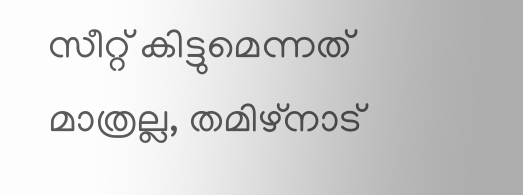സീറ്റ് കിട്ടുമെന്നത് മാത്രല്ല, തമിഴ്നാട്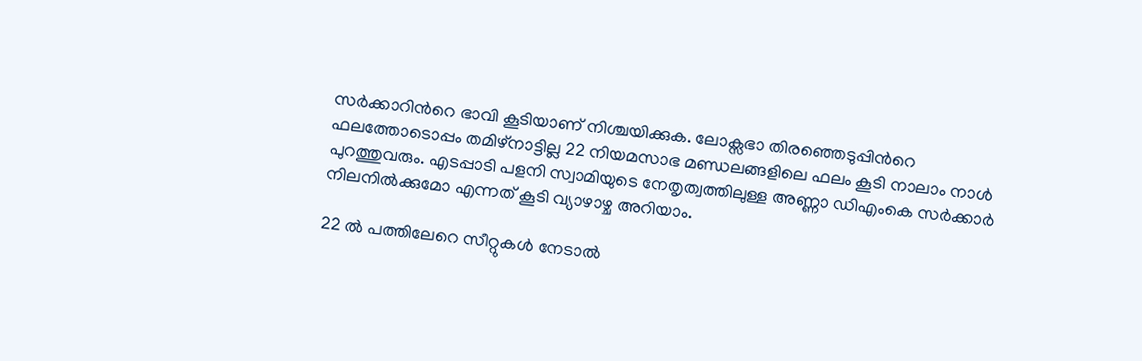സര്‍ക്കാറിന്‍റെ ഭാവി കൂടിയാണ് നിശ്ചയിക്കുക. ലോക്സഭാ തിരഞ്ഞെടുപ്പിന്‍റെ ഫലത്തോടൊപ്പം തമിഴ്നാട്ടില്ല 22 നിയമസാഭ മണ്ഡ‍ലങ്ങളിലെ ഫലം കൂടി നാലാം നാള്‍ പുറത്തുവരും. എടപ്പാടി പളനി സ്വാമിയുടെ നേതൃത്വത്തിലുള്ള അണ്ണാ ഡിഎംകെ സര്‍ക്കാര്‍ നിലനില്‍ക്കുമോ എന്നത് കൂടി വ്യാഴാഴ്ച അറിയാം.

22 ല്‍ പത്തിലേറെ സീറ്റുകള്‍ നേടാല്‍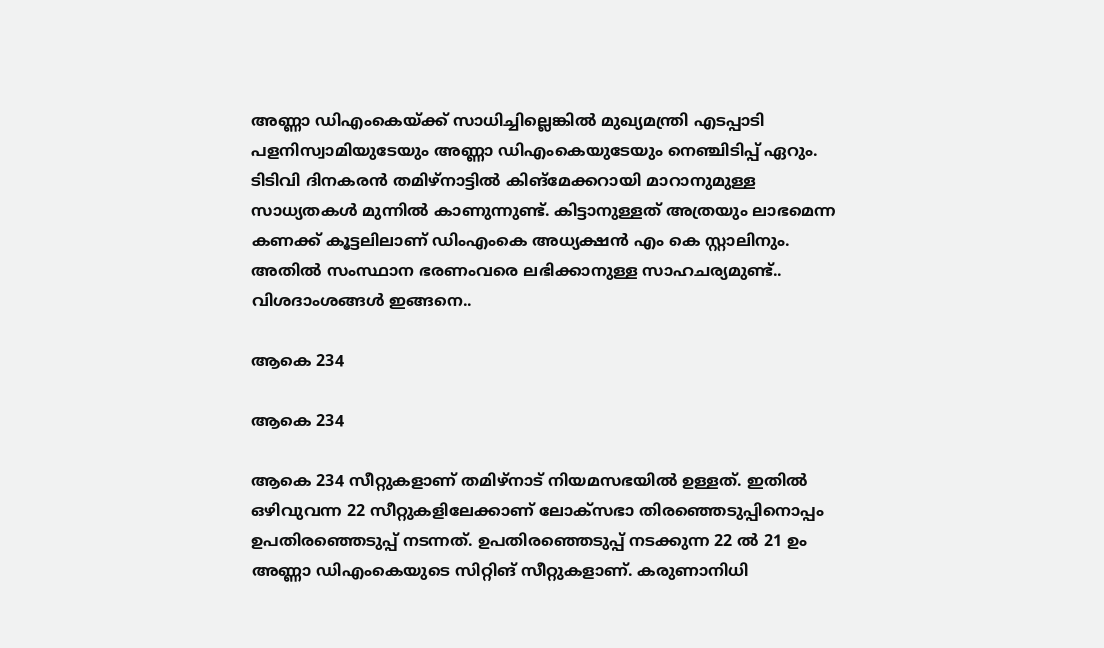അണ്ണാ ഡിഎംകെയ്ക്ക് സാധിച്ചില്ലെങ്കില്‍ മുഖ്യമന്ത്രി എടപ്പാടി പളനിസ്വാമിയുടേയും അണ്ണാ ഡിഎംകെയുടേയും നെഞ്ചിടിപ്പ് ഏറും. ടിടിവി ദിനകരന്‍ തമിഴ്നാട്ടില്‍ കിങ്മേക്കറായി മാറാനുമുള്ള സാധ്യതകള്‍ മുന്നില്‍ കാണുന്നുണ്ട്. കിട്ടാനുള്ളത് അത്രയും ലാഭമെന്ന കണക്ക് കൂട്ടലിലാണ് ഡിംഎംകെ അധ്യക്ഷന്‍ എം കെ സ്റ്റാലിനും. അതില്‍ സംസ്ഥാന ഭരണംവരെ ലഭിക്കാനുള്ള സാഹചര്യമുണ്ട്.. വിശദാംശങ്ങള്‍ ഇങ്ങനെ..

ആകെ 234

ആകെ 234

ആകെ 234 സീറ്റുകളാണ് തമിഴ്നാട് നിയമസഭയില്‍ ഉള്ളത്. ഇതില്‍ ഒഴിവുവന്ന 22 സീറ്റുകളിലേക്കാണ് ലോക്സഭാ തിരഞ്ഞെടുപ്പിനൊപ്പം ഉപതിരഞ്ഞെടുപ്പ് നടന്നത്. ഉപതിരഞ്ഞെടുപ്പ് നടക്കുന്ന 22 ല്‍ 21 ഉം അണ്ണാ ഡിഎംകെയുടെ സിറ്റിങ് സീറ്റുകളാണ്. കരുണാനിധി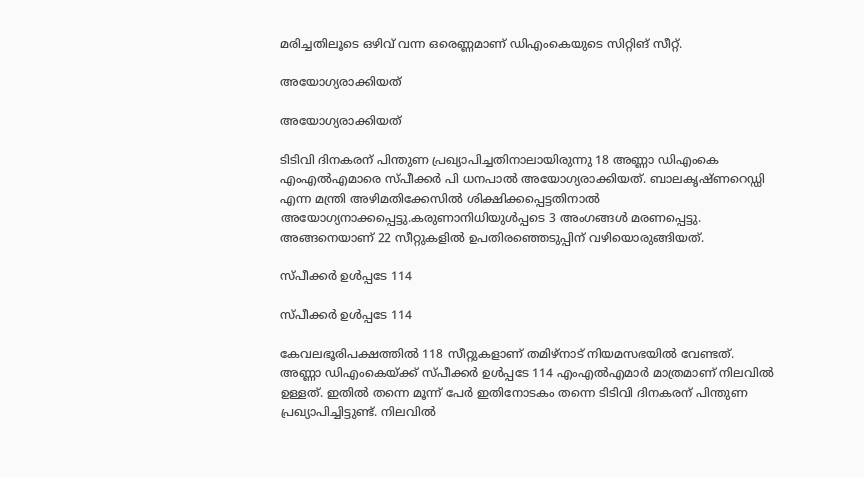മരിച്ചതിലൂടെ ഒഴിവ് വന്ന ഒരെണ്ണമാണ് ഡിഎംകെയുടെ സിറ്റിങ് സീറ്റ്.

അയോഗ്യരാക്കിയത്

അയോഗ്യരാക്കിയത്

ടിടിവി ദിനകരന് പിന്തുണ പ്രഖ്യാപിച്ചതിനാലായിരുന്നു 18 അണ്ണാ ഡിഎംകെ എംഎല്‍എമാരെ സ്പീക്കര്‍ പി ധനപാല്‍ അയോഗ്യരാക്കിയത്. ബാലകൃഷ്ണറെഡ്ഡി എന്ന മന്ത്രി അഴിമതിക്കേസിൽ ശിക്ഷിക്കപ്പെട്ടതിനാൽ അയോഗ്യനാക്കപ്പെട്ടു.കരുണാനിധിയുൾപ്പടെ 3 അംഗങ്ങൾ മരണപ്പെട്ടു. അങ്ങനെയാണ് 22 സീറ്റുകളില്‍ ഉപതിരഞ്ഞെടുപ്പിന് വഴിയൊരുങ്ങിയത്.

സ്പീക്കര്‍ ഉള്‍പ്പടേ 114

സ്പീക്കര്‍ ഉള്‍പ്പടേ 114

കേവലഭൂരിപക്ഷത്തില്‍ 118 സീറ്റുകളാണ് തമിഴ്നാട് നിയമസഭയില്‍ വേണ്ടത്. അണ്ണാ ഡിഎംകെയ്ക്ക് സ്പീക്കര്‍ ഉള്‍പ്പടേ 114 എംഎല്‍എമാര്‍ മാത്രമാണ് നിലവില്‍ ഉള്ളത്. ഇതില്‍ തന്നെ മൂന്ന് പേര്‍ ഇതിനോടകം തന്നെ ടിടിവി ദിനകരന് പിന്തുണ പ്രഖ്യാപിച്ചിട്ടുണ്ട്. നിലവില്‍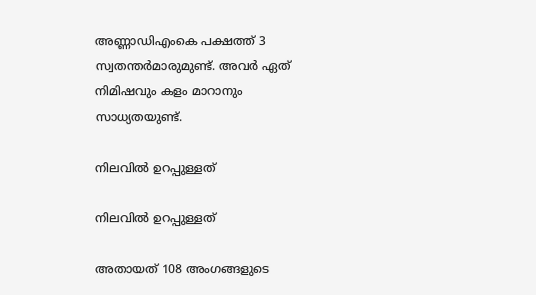അണ്ണാഡിഎംകെ പക്ഷത്ത് 3 സ്വതന്തര്‍മാരുമുണ്ട്. അവര്‍ ഏത് നിമിഷവും കളം മാറാനും സാധ്യതയുണ്ട്.

നിലവില്‍ ഉറപ്പുള്ളത്

നിലവില്‍ ഉറപ്പുള്ളത്

അതായത് 108 അംഗങ്ങളുടെ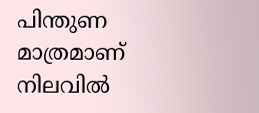പിന്തുണ മാത്രമാണ് നിലവില്‍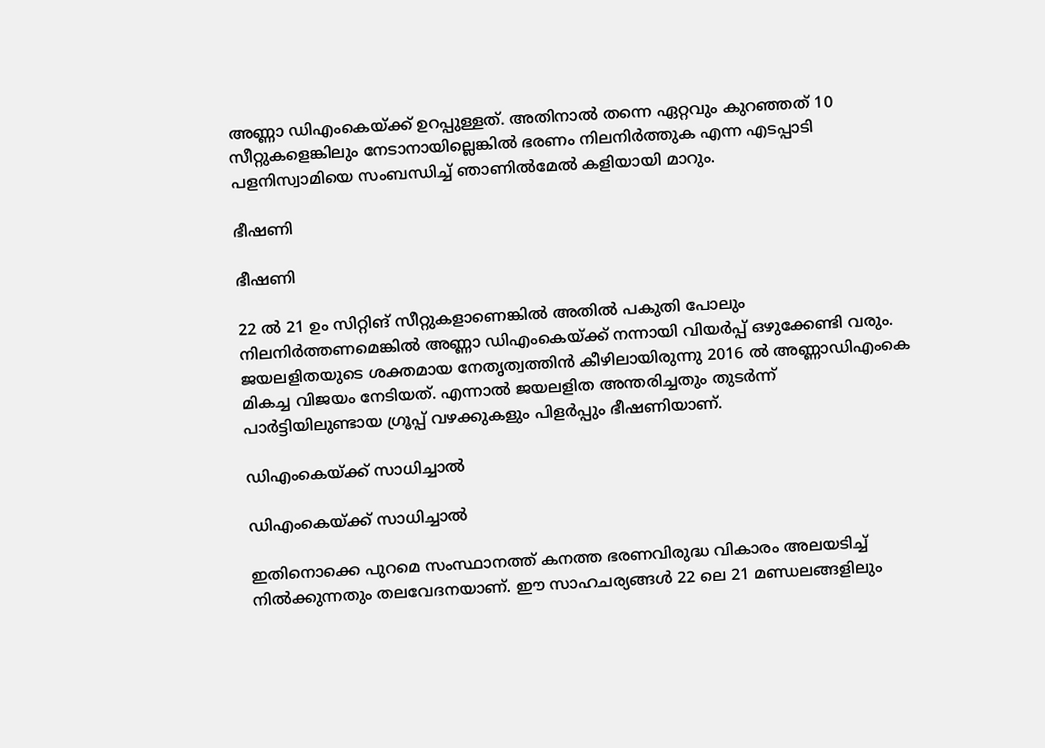അണ്ണാ ഡിഎംകെയ്ക്ക് ഉറപ്പുള്ളത്. അതിനാല്‍ തന്നെ ഏറ്റവും കുറഞ്ഞത് 10 സീറ്റുകളെങ്കിലും നേടാനായില്ലെങ്കില്‍ ഭരണം നിലനിര്‍ത്തുക എന്ന എടപ്പാടി പളനിസ്വാമിയെ സംബന്ധിച്ച് ഞാണില്‍മേല്‍ കളിയായി മാറും.

ഭീഷണി

ഭീഷണി

22 ല്‍ 21 ഉം സിറ്റിങ് സീറ്റുകളാണെങ്കില്‍ അതില്‍ പകുതി പോലും നിലനിര്‍ത്തണമെങ്കില്‍ അണ്ണാ ഡിഎംകെയ്ക്ക് നന്നായി വിയര്‍പ്പ് ഒഴുക്കേണ്ടി വരും. ജയലളിതയുടെ ശക്തമായ നേതൃത്വത്തിന്‍ കീഴിലായിരുന്നു 2016 ല്‍ അണ്ണാഡിഎംകെ മികച്ച വിജയം നേടിയത്. എന്നാല്‍ ജയലളിത അന്തരിച്ചതും തുടര്‍ന്ന് പാര്‍ട്ടിയിലുണ്ടായ ഗ്രൂപ്പ് വഴക്കുകളും പിളര്‍പ്പും ഭീഷണിയാണ്.

ഡിഎംകെയ്ക്ക് സാധിച്ചാല്‍

ഡിഎംകെയ്ക്ക് സാധിച്ചാല്‍

ഇതിനൊക്കെ പുറമെ സംസ്ഥാനത്ത് കനത്ത ഭരണവിരുദ്ധ വികാരം അലയടിച്ച് നിൽക്കുന്നതും തലവേദനയാണ്. ഈ സാഹചര്യങ്ങള്‍ 22 ലെ 21 മണ്ഡലങ്ങളിലും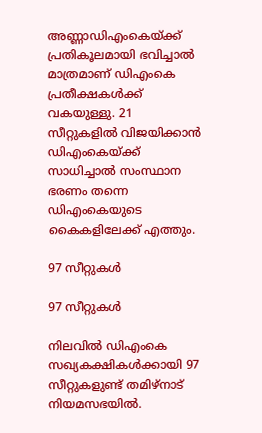അണ്ണാഡിഎംകെയ്ക്ക് പ്രതികൂലമായി ഭവിച്ചാല്‍ മാത്രമാണ് ഡിഎംകെ പ്രതീക്ഷകള്‍ക്ക് വകയുള്ളു. 21 സീറ്റുകളില്‍ വിജയിക്കാന്‍ ഡിഎംകെയ്ക്ക് സാധിച്ചാല്‍ സംസ്ഥാന ഭരണം തന്നെ ഡിഎംകെയുടെ കൈകളിലേക്ക് എത്തും.

97 സീറ്റുകള്‍

97 സീറ്റുകള്‍

നിലവില്‍ ഡിഎംകെ സഖ്യകക്ഷികൾക്കായി 97 സീറ്റുകളുണ്ട് തമിഴ്‍നാട് നിയമസഭയിൽ.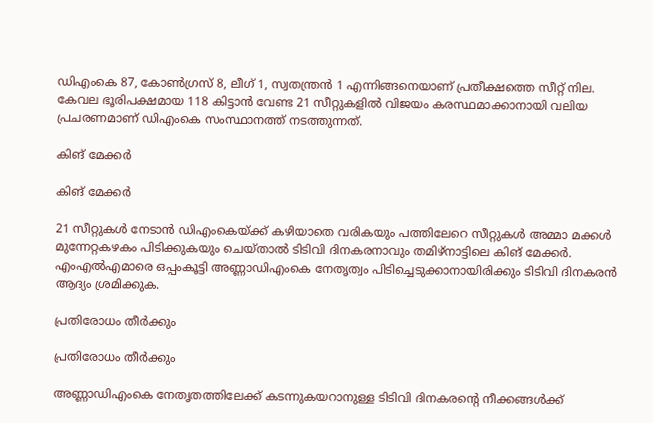ഡിഎംകെ 87, കോണ്‍ഗ്രസ് 8, ലീഗ് 1, സ്വതന്ത്രന്‍ 1 എന്നിങ്ങനെയാണ് പ്രതീക്ഷത്തെ സീറ്റ് നില. കേവല ഭൂരിപക്ഷമായ 118 കിട്ടാൻ വേണ്ട 21 സീറ്റുകളില്‍ വിജയം കരസ്ഥമാക്കാനായി വലിയ പ്രചരണമാണ് ഡിഎംകെ സംസ്ഥാനത്ത് നടത്തുന്നത്.

കിങ് മേക്കര്‍

കിങ് മേക്കര്‍

21 സീറ്റുകള്‍ നേടാന്‍ ഡിഎംകെയ്ക്ക് കഴിയാതെ വരികയും പത്തിലേറെ സീറ്റുകള്‍ അമ്മാ മക്കള്‍ മുന്നേറ്റകഴകം പിടിക്കുകയും ചെയ്താല്‍ ടിടിവി ദിനകരനാവും തമിഴ്നാട്ടിലെ കിങ് മേക്കര്‍. എംഎല്‍എമാരെ ഒപ്പംകൂട്ടി അണ്ണാഡിഎംകെ നേതൃത്വം പിടിച്ചെടുക്കാനായിരിക്കും ടിടിവി ദിനകരന്‍ ആദ്യം ശ്രമിക്കുക.

പ്രതിരോധം തീര്‍ക്കും

പ്രതിരോധം തീര്‍ക്കും

അണ്ണാഡിഎംകെ നേതൃതത്തിലേക്ക് കടന്നുകയറാനുള്ള ടിടിവി ദിനകരന്‍റെ നീക്കങ്ങള്‍ക്ക്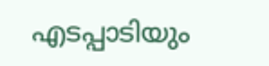എടപ്പാടിയും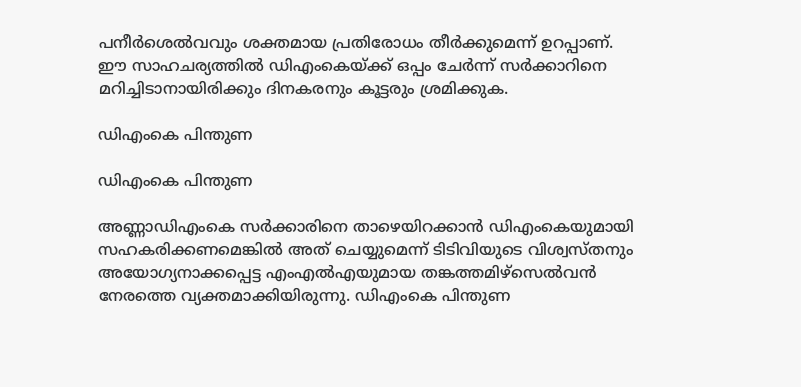പനീര്‍ശെല്‍വവും ശക്തമായ പ്രതിരോധം തീര്‍ക്കുമെന്ന് ഉറപ്പാണ്. ഈ സാഹചര്യത്തില്‍ ഡിഎംകെയ്ക്ക് ഒപ്പം ചേര്‍ന്ന് സര്‍ക്കാറിനെ മറിച്ചിടാനായിരിക്കും ദിനകരനും കൂട്ടരും ശ്രമിക്കുക.

ഡിഎംകെ പിന്തുണ

ഡിഎംകെ പിന്തുണ

അണ്ണാഡിഎംകെ സർക്കാരിനെ താഴെയിറക്കാൻ ഡിഎംകെയുമായി സഹകരിക്കണമെങ്കിൽ അത് ചെയ്യുമെന്ന് ടിടിവിയുടെ വിശ്വസ്തനും അയോഗ്യനാക്കപ്പെട്ട എംഎൽഎയുമായ തങ്കത്തമിഴ്‍സെൽവൻ നേരത്തെ വ്യക്തമാക്കിയിരുന്നു. ഡിഎംകെ പിന്തുണ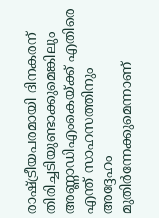രാഷ്ട്രീയപരമായി ദിനകരന് തിരിച്ചടിയുണ്ടാക്കുമെങ്കിലും അണ്ണാഡിഎംകെയ്ക്ക് എതിരെ എന്ത് സാഹസത്തിനും അദ്ദേഹം മുതിര്‍ന്നേക്കുമെന്നാണ്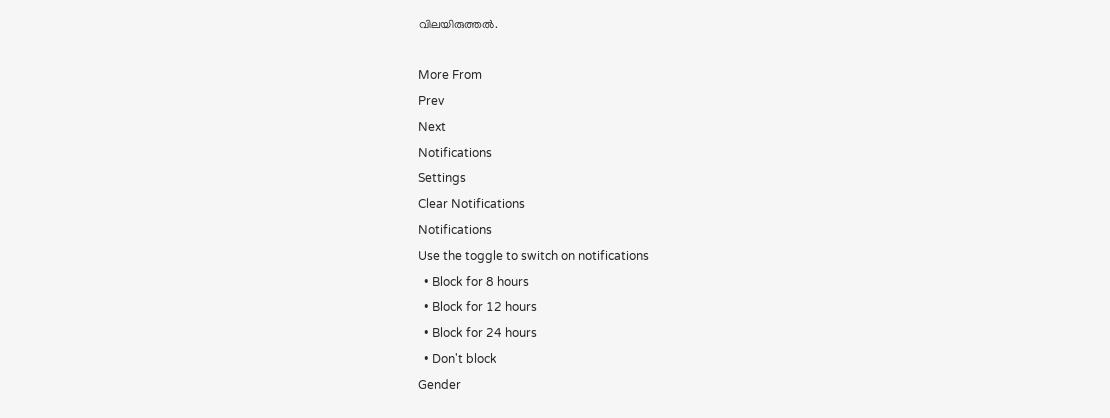വിലയിരുത്തല്‍.

More From
Prev
Next
Notifications
Settings
Clear Notifications
Notifications
Use the toggle to switch on notifications
  • Block for 8 hours
  • Block for 12 hours
  • Block for 24 hours
  • Don't block
Gender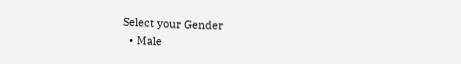Select your Gender
  • Male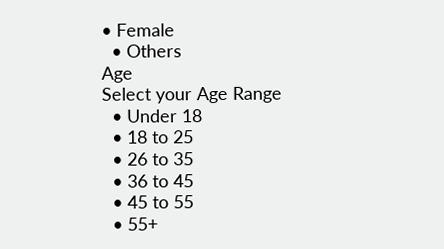• Female
  • Others
Age
Select your Age Range
  • Under 18
  • 18 to 25
  • 26 to 35
  • 36 to 45
  • 45 to 55
  • 55+